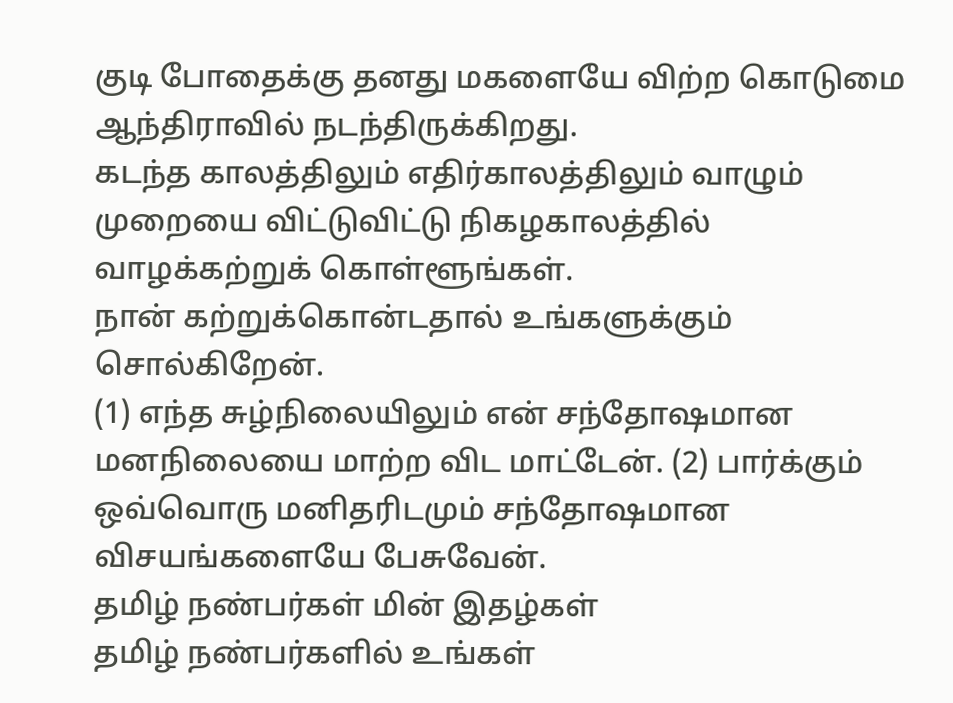குடி போதைக்கு தனது மகளையே விற்ற கொடுமை ஆந்திராவில் நடந்திருக்கிறது.
கடந்த காலத்திலும் எதிர்காலத்திலும் வாழும் முறையை விட்டுவிட்டு நிகழகாலத்தில் வாழக்கற்றுக் கொள்ளூங்கள்.
நான் கற்றுக்கொன்டதால் உங்களுக்கும் சொல்கிறேன்.
(1) எந்த சுழ்நிலையிலும் என் சந்தோஷமான மனநிலையை மாற்ற விட மாட்டேன். (2) பார்க்கும் ஒவ்வொரு மனிதரிடமும் சந்தோஷமான விசயங்களையே பேசுவேன்.
தமிழ் நண்பர்கள் மின் இதழ்கள்
தமிழ் நண்பர்களில் உங்கள்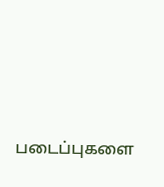படைப்புகளை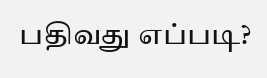பதிவது எப்படி?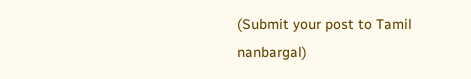(Submit your post to Tamil nanbargal)